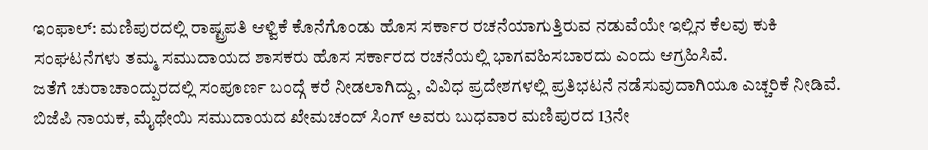ಇಂಫಾಲ್: ಮಣಿಪುರದಲ್ಲಿ ರಾಷ್ಟ್ರಪತಿ ಆಳ್ವಿಕೆ ಕೊನೆಗೊಂಡು ಹೊಸ ಸರ್ಕಾರ ರಚನೆಯಾಗುತ್ತಿರುವ ನಡುವೆಯೇ ಇಲ್ಲಿನ ಕೆಲವು ಕುಕಿ ಸಂಘಟನೆಗಳು ತಮ್ಮ ಸಮುದಾಯದ ಶಾಸಕರು ಹೊಸ ಸರ್ಕಾರದ ರಚನೆಯಲ್ಲಿ ಭಾಗವಹಿಸಬಾರದು ಎಂದು ಆಗ್ರಹಿಸಿವೆ.
ಜತೆಗೆ ಚುರಾಚಾಂದ್ಪುರದಲ್ಲಿ ಸಂಪೂರ್ಣ ಬಂದ್ಗೆ ಕರೆ ನೀಡಲಾಗಿದ್ದು, ವಿವಿಧ ಪ್ರದೇಶಗಳಲ್ಲಿ ಪ್ರತಿಭಟನೆ ನಡೆಸುವುದಾಗಿಯೂ ಎಚ್ಚರಿಕೆ ನೀಡಿವೆ.
ಬಿಜೆಪಿ ನಾಯಕ, ಮೈಥೇಯಿ ಸಮುದಾಯದ ಖೇಮಚಂದ್ ಸಿಂಗ್ ಅವರು ಬುಧವಾರ ಮಣಿಪುರದ 13ನೇ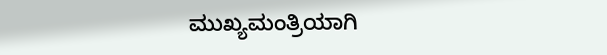ಮುಖ್ಯಮಂತ್ರಿಯಾಗಿ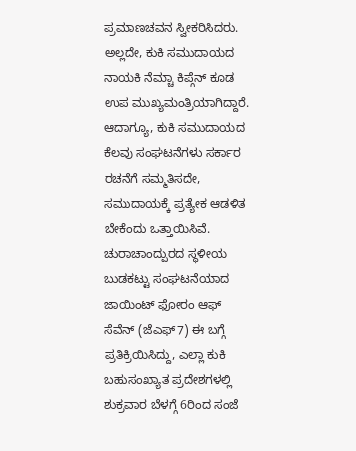ಪ್ರಮಾಣಚವನ ಸ್ವೀಕರಿಸಿದರು. ಅಲ್ಲದೇ, ಕುಕಿ ಸಮುದಾಯದ ನಾಯಕಿ ನೆಮ್ಚಾ ಕಿಪ್ಗೆನ್ ಕೂಡ ಉಪ ಮುಖ್ಯಮಂತ್ರಿಯಾಗಿದ್ದಾರೆ. ಆದಾಗ್ಯೂ, ಕುಕಿ ಸಮುದಾಯದ ಕೆಲವು ಸಂಘಟನೆಗಳು ಸರ್ಕಾರ ರಚನೆಗೆ ಸಮ್ಮತಿಸದೇ, ಸಮುದಾಯಕ್ಕೆ ಪ್ರತ್ಯೇಕ ಆಡಳಿತ ಬೇಕೆಂದು ಒತ್ತಾಯಿಸಿವೆ.
ಚುರಾಚಾಂದ್ಪುರದ ಸ್ಥಳೀಯ ಬುಡಕಟ್ಟು ಸಂಘಟನೆಯಾದ ಜಾಯಿಂಟ್ ಫೋರಂ ಆಫ್ ಸೆವೆನ್ (ಜೆಎಫ್7) ಈ ಬಗ್ಗೆ ಪ್ರತಿಕ್ರಿಯಿಸಿದ್ದು, ಎಲ್ಲಾ ಕುಕಿ ಬಹುಸಂಖ್ಯಾತ ಪ್ರದೇಶಗಳಲ್ಲಿ ಶುಕ್ರವಾರ ಬೆಳಗ್ಗೆ 6ರಿಂದ ಸಂಜೆ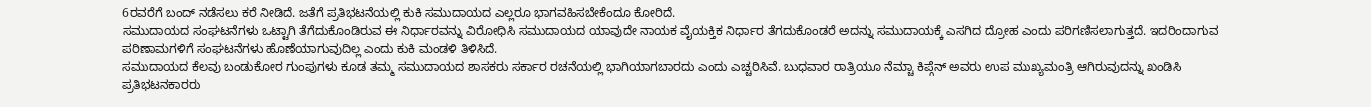6ರವರೆಗೆ ಬಂದ್ ನಡೆಸಲು ಕರೆ ನೀಡಿದೆ. ಜತೆಗೆ ಪ್ರತಿಭಟನೆಯಲ್ಲಿ ಕುಕಿ ಸಮುದಾಯದ ಎಲ್ಲರೂ ಭಾಗವಹಿಸಬೇಕೆಂದೂ ಕೋರಿದೆ.
ಸಮುದಾಯದ ಸಂಘಟನೆಗಳು ಒಟ್ಟಾಗಿ ತೆಗೆದುಕೊಂಡಿರುವ ಈ ನಿರ್ಧಾರವನ್ನು ವಿರೋಧಿಸಿ ಸಮುದಾಯದ ಯಾವುದೇ ನಾಯಕ ವೈಯಕ್ತಿಕ ನಿರ್ಧಾರ ತೆಗದುಕೊಂಡರೆ ಅದನ್ನು ಸಮುದಾಯಕ್ಕೆ ಎಸಗಿದ ದ್ರೋಹ ಎಂದು ಪರಿಗಣಿಸಲಾಗುತ್ತದೆ. ಇದರಿಂದಾಗುವ ಪರಿಣಾಮಗಳಿಗೆ ಸಂಘಟನೆಗಳು ಹೊಣೆಯಾಗುವುದಿಲ್ಲ ಎಂದು ಕುಕಿ ಮಂಡಳಿ ತಿಳಿಸಿದೆ.
ಸಮುದಾಯದ ಕೆಲವು ಬಂಡುಕೋರ ಗುಂಪುಗಳು ಕೂಡ ತಮ್ಮ ಸಮುದಾಯದ ಶಾಸಕರು ಸರ್ಕಾರ ರಚನೆಯಲ್ಲಿ ಭಾಗಿಯಾಗಬಾರದು ಎಂದು ಎಚ್ಚರಿಸಿವೆ. ಬುಧವಾರ ರಾತ್ರಿಯೂ ನೆಮ್ಚಾ ಕಿಪ್ಗೆನ್ ಅವರು ಉಪ ಮುಖ್ಯಮಂತ್ರಿ ಆಗಿರುವುದನ್ನು ಖಂಡಿಸಿ ಪ್ರತಿಭಟನಕಾರರು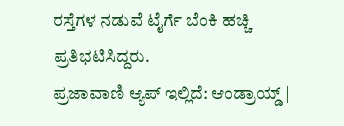ರಸ್ತೆಗಳ ನಡುವೆ ಟೈರ್ಗೆ ಬೆಂಕಿ ಹಚ್ಚಿ ಪ್ರತಿಭಟಿಸಿದ್ದರು.
ಪ್ರಜಾವಾಣಿ ಆ್ಯಪ್ ಇಲ್ಲಿದೆ: ಆಂಡ್ರಾಯ್ಡ್ |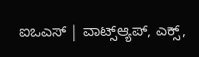ಐಒಎಸ್ | ವಾಟ್ಸ್ಆ್ಯಪ್, ಎಕ್ಸ್,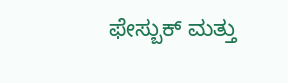ಫೇಸ್ಬುಕ್ ಮತ್ತು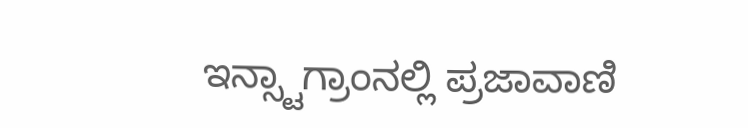ಇನ್ಸ್ಟಾಗ್ರಾಂನಲ್ಲಿ ಪ್ರಜಾವಾಣಿ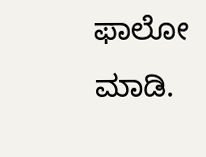ಫಾಲೋ ಮಾಡಿ.